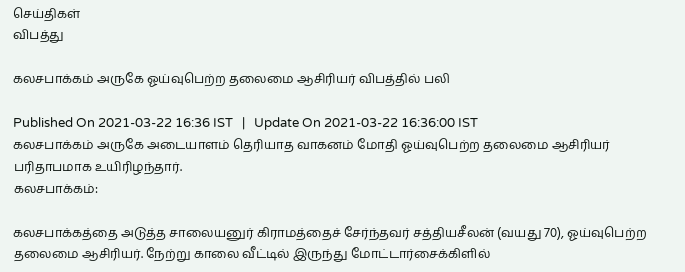செய்திகள்
விபத்து

கலசபாக்கம் அருகே ஓய்வுபெற்ற தலைமை ஆசிரியர் விபத்தில் பலி

Published On 2021-03-22 16:36 IST   |   Update On 2021-03-22 16:36:00 IST
கலசபாக்கம் அருகே அடையாளம் தெரியாத வாகனம் மோதி ஓய்வுபெற்ற தலைமை ஆசிரியர் பரிதாபமாக உயிரிழந்தார்.
கலசபாக்கம்:

கலசபாக்கத்தை அடுத்த சாலையனுர் கிராமத்தைச் சேர்ந்தவர் சத்தியசீலன் (வயது 70), ஓய்வுபெற்ற தலைமை ஆசிரியர். நேற்று காலை வீட்டில் இருந்து மோட்டார்சைக்கிளில்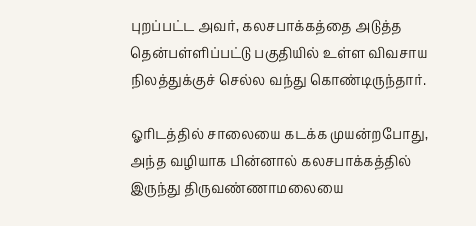புறப்பட்ட அவர், கலசபாக்கத்தை அடுத்த தென்பள்ளிப்பட்டு பகுதியில் உள்ள விவசாய நிலத்துக்குச் செல்ல வந்து கொண்டிருந்தார்.

ஓரிடத்தில் சாலையை கடக்க முயன்றபோது, அந்த வழியாக பின்னால் கலசபாக்கத்தில் இருந்து திருவண்ணாமலையை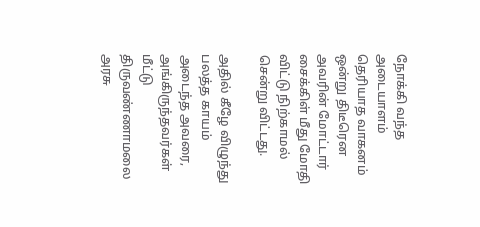நோக்கி வந்த அடையாளம் தெரியாத வாகனம் ஒன்று திடீரென அவரின் மோட்டார் சைக்கிள் மீது மோதி விட்டு நிற்காமல் சென்று விட்டது.

அதில் கீழே விழுந்து பலத்த காயம் அடைந்த அவரை, அங்கிருந்தவர்கள் மீட்டு திருவண்ணாமலை அரசு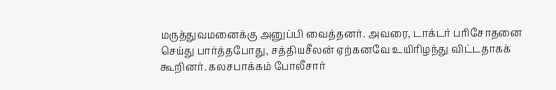மருத்துவமனைக்கு அனுப்பி வைத்தனர். அவரை, டாக்டர் பரிசோதனை செய்து பார்த்தபோது, சத்தியசீலன் ஏற்கனவே உயிரிழந்து விட்டதாகக் கூறினர். கலசபாக்கம் போலீசார்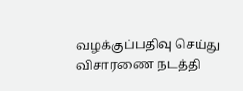வழக்குப்பதிவு செய்து விசாரணை நடத்தி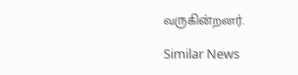வருகின்றனர்.

Similar News